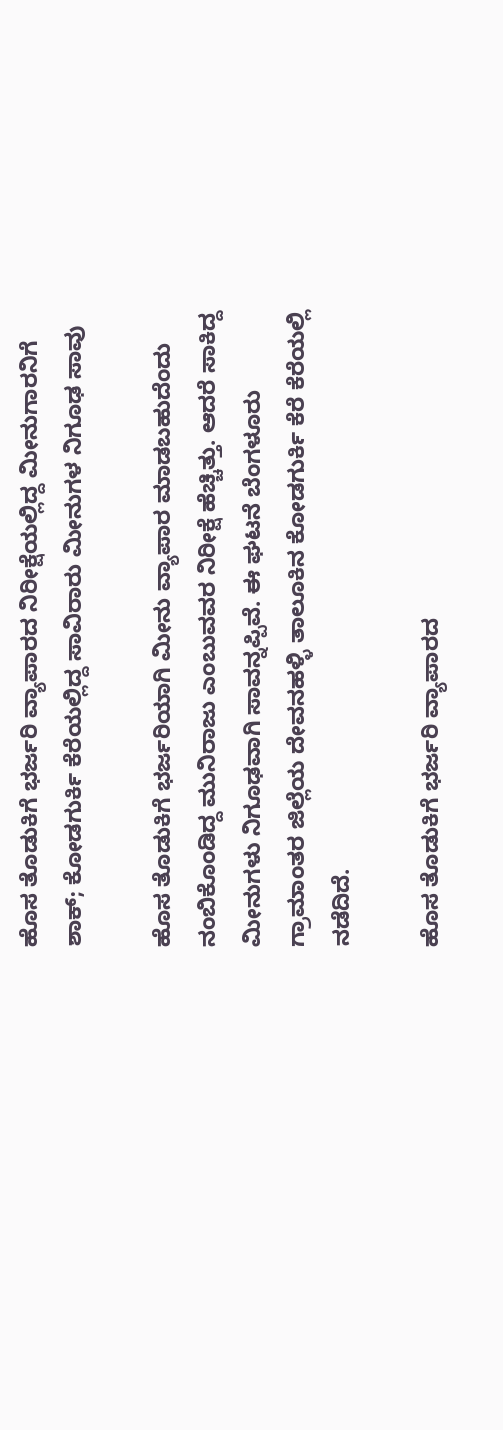ಹೊಸ ತೊಡುಕಿಗೆ ಭರ್ಜರಿ ವ್ಯಾಪಾರದ ನಿರೀಕ್ಷೆಯಲ್ಲಿದ್ದ ಮೀನುಗಾರನಿಗೆ ಶಾಕ್; ಕೋಡಗುರ್ಕಿ ಕೆರೆಯಲ್ಲಿದ್ದ ಸಾವಿರಾರು ಮೀನುಗಳ ನಿಗೂಢ ಸಾವು

ಹೊಸ ತೊಡುಕಿಗೆ ಭರ್ಜರಿಯಾಗಿ ಮೀನು ವ್ಯಾಪಾರ ಮಾಡಬಹುದೆಂದು ನಂಬಿಕೊಂಡಿದ್ದ ಮುನಿರಾಜು ಎಂಬುವವರ ನಿರೀಕ್ಷೆ ಹೆಚ್ಚಿತ್ತು. ಆದರೆ ಸಾಕಿದ್ದ ಮೀನುಗಳು ನಿಗೂಢವಾಗಿ ಸಾವನ್ನಪ್ಪಿವೆ. ಈ ಘಟನೆ ಬೆಂಗಳೂರು ಗ್ರಾಮಾಂತರ ಜಿಲ್ಲೆಯ ದೇವನಹಳ್ಳಿ ತಾಲೂಕಿನ ಕೋಡಗುರ್ಕಿ ಕೆರೆ ಕೆರೆಯಲ್ಲಿ ನಡೆದಿದೆ.

ಹೊಸ ತೊಡುಕಿಗೆ ಭರ್ಜರಿ ವ್ಯಾಪಾರದ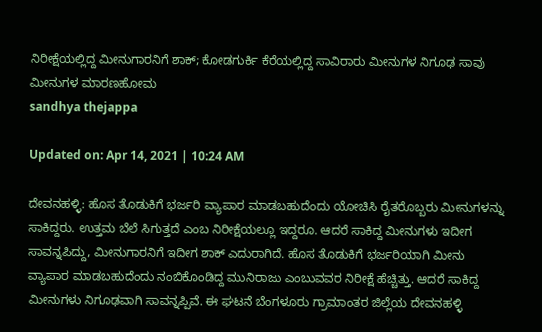ನಿರೀಕ್ಷೆಯಲ್ಲಿದ್ದ ಮೀನುಗಾರನಿಗೆ ಶಾಕ್; ಕೋಡಗುರ್ಕಿ ಕೆರೆಯಲ್ಲಿದ್ದ ಸಾವಿರಾರು ಮೀನುಗಳ ನಿಗೂಢ ಸಾವು
ಮೀನುಗಳ ಮಾರಣಹೋಮ
sandhya thejappa

Updated on: Apr 14, 2021 | 10:24 AM

ದೇವನಹಳ್ಳಿ: ಹೊಸ ತೊಡುಕಿಗೆ ಭರ್ಜರಿ ವ್ಯಾಪಾರ ಮಾಡಬಹುದೆಂದು ಯೋಚಿಸಿ ರೈತರೊಬ್ಬರು ಮೀನುಗಳನ್ನು ಸಾಕಿದ್ದರು. ಉತ್ತಮ ಬೆಲೆ ಸಿಗುತ್ತದೆ ಎಂಬ ನಿರೀಕ್ಷೆಯಲ್ಲೂ ಇದ್ದರೂ. ಆದರೆ ಸಾಕಿದ್ದ ಮೀನುಗಳು ಇದೀಗ ಸಾವನ್ನಪಿದ್ದು, ಮೀನುಗಾರನಿಗೆ ಇದೀಗ ಶಾಕ್ ಎದುರಾಗಿದೆ. ಹೊಸ ತೊಡುಕಿಗೆ ಭರ್ಜರಿಯಾಗಿ ಮೀನು ವ್ಯಾಪಾರ ಮಾಡಬಹುದೆಂದು ನಂಬಿಕೊಂಡಿದ್ದ ಮುನಿರಾಜು ಎಂಬುವವರ ನಿರೀಕ್ಷೆ ಹೆಚ್ಚಿತ್ತು. ಆದರೆ ಸಾಕಿದ್ದ ಮೀನುಗಳು ನಿಗೂಢವಾಗಿ ಸಾವನ್ನಪ್ಪಿವೆ. ಈ ಘಟನೆ ಬೆಂಗಳೂರು ಗ್ರಾಮಾಂತರ ಜಿಲ್ಲೆಯ ದೇವನಹಳ್ಳಿ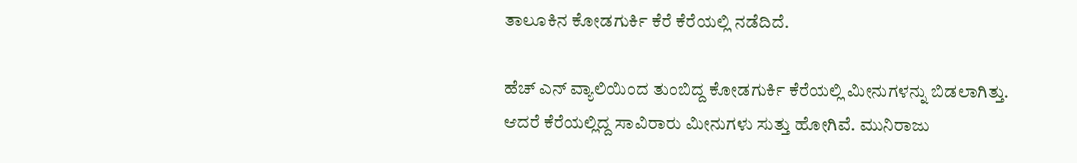ತಾಲೂಕಿನ ಕೋಡಗುರ್ಕಿ ಕೆರೆ ಕೆರೆಯಲ್ಲಿ ನಡೆದಿದೆ.

ಹೆಚ್ ಎನ್ ವ್ಯಾಲಿಯಿಂದ ತುಂಬಿದ್ದ ಕೋಡಗುರ್ಕಿ ಕೆರೆಯಲ್ಲಿ ಮೀನುಗಳನ್ನು ಬಿಡಲಾಗಿತ್ತು. ಆದರೆ ಕೆರೆಯಲ್ಲಿದ್ದ ಸಾವಿರಾರು ಮೀನುಗಳು ಸುತ್ತು ಹೋಗಿವೆ. ಮುನಿರಾಜು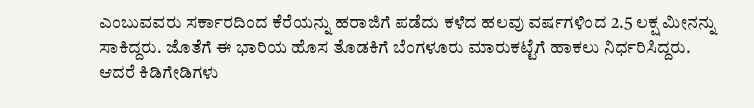ಎಂಬುವವರು ಸರ್ಕಾರದಿಂದ ಕೆರೆಯನ್ನು ಹರಾಜಿಗೆ ಪಡೆದು ಕಳೆದ ಹಲವು ವರ್ಷಗಳಿಂದ 2.5 ಲಕ್ಷ ಮೀನನ್ನು ಸಾಕಿದ್ದರು. ಜೊತೆಗೆ ಈ ಭಾರಿಯ ಹೊಸ ತೊಡಕಿಗೆ ಬೆಂಗಳೂರು ಮಾರುಕಟ್ಟೆಗೆ ಹಾಕಲು ನಿರ್ಧರಿಸಿದ್ದರು. ಆದರೆ ಕಿಡಿಗೇಡಿಗಳು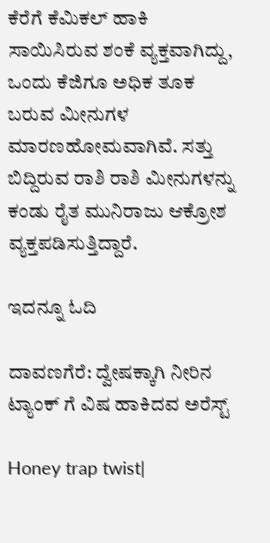ಕೆರೆಗೆ ಕೆಮಿಕಲ್ ಹಾಕಿ ಸಾಯಿಸಿರುವ ಶಂಕೆ ವ್ಯಕ್ತವಾಗಿದ್ದು, ಒಂದು ಕೆಜಿಗೂ ಅಧಿಕ ತೂಕ ಬರುವ ಮೀನುಗಳ ಮಾರಣಹೋಮವಾಗಿವೆ. ಸತ್ತು ಬಿದ್ದಿರುವ ರಾಶಿ ರಾಶಿ ಮೀನುಗಳನ್ನು ಕಂಡು ರೈತ ಮುನಿರಾಜು ಆಕ್ರೋಶ ವ್ಯಕ್ತಪಡಿಸುತ್ತಿದ್ದಾರೆ.

ಇದನ್ನೂ ಓದಿ

ದಾವಣಗೆರೆ: ದ್ವೇಷಕ್ಕಾಗಿ ನೀರಿನ ಟ್ಯಾಂಕ್ ಗೆ ವಿಷ ಹಾಕಿದವ ಅರೆಸ್ಟ್

Honey trap twist|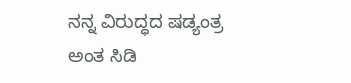ನನ್ನ ವಿರುದ್ಧದ ಷಡ್ಯಂತ್ರ ಅಂತ ಸಿಡಿ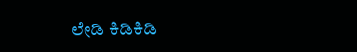ಲೇಡಿ ಕಿಡಿಕಿಡಿ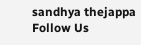sandhya thejappa
Follow Us